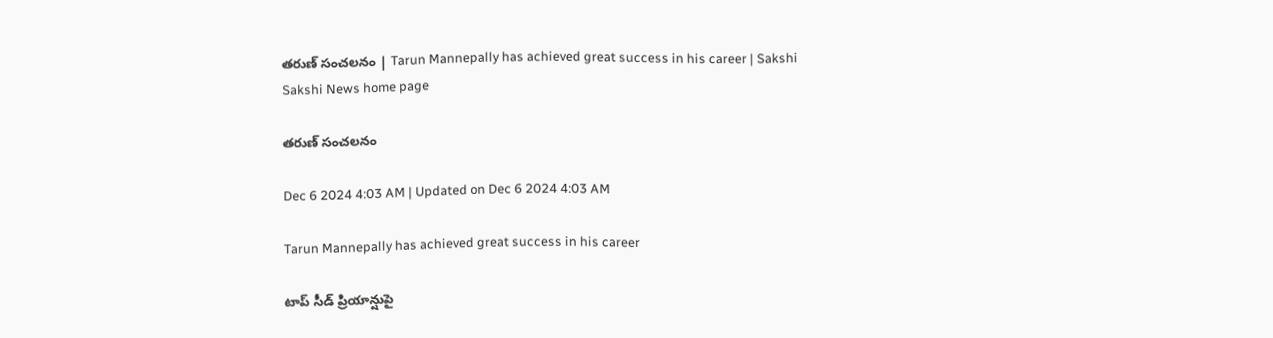తరుణ్‌ సంచలనం | Tarun Mannepally has achieved great success in his career | Sakshi
Sakshi News home page

తరుణ్‌ సంచలనం

Dec 6 2024 4:03 AM | Updated on Dec 6 2024 4:03 AM

Tarun Mannepally has achieved great success in his career

టాప్‌ సీడ్‌ ప్రియాన్షుపై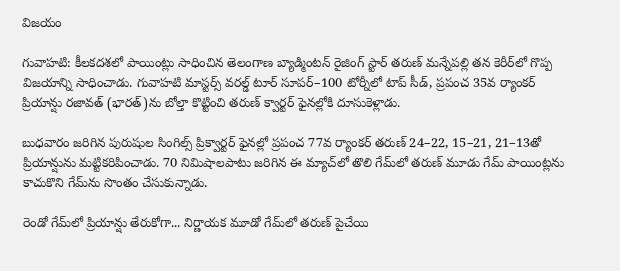విజయం

గువాహటి: కీలకదశలో పాయింట్లు సాధించిన తెలంగాణ బ్యాడ్మింటన్‌ రైజింగ్‌ స్టార్‌ తరుణ్‌ మన్నేపల్లి తన కెరీర్‌లో గొప్ప విజయాన్ని సాధించాడు. గువాహటి మాస్టర్స్‌ వరల్డ్‌ టూర్‌ సూపర్‌–100 టోర్నీలో టాప్‌ సీడ్, ప్రపంచ 35వ ర్యాంకర్‌ ప్రియాన్షు రజావత్‌ (భారత్‌)ను బోల్తా కొట్టించి తరుణ్‌ క్వార్టర్‌ ఫైనల్లోకి దూసుకెళ్లాడు.

బుధవారం జరిగిన పురుషుల సింగిల్స్‌ ప్రిక్వార్టర్‌ ఫైనల్లో ప్రపంచ 77వ ర్యాంకర్‌ తరుణ్‌ 24–22, 15–21, 21–13తో ప్రియాన్షును మట్టికరిపించాడు. 70 నిమిషాలపాటు జరిగిన ఈ మ్యాచ్‌లో తొలి గేమ్‌లో తరుణ్‌ మూడు గేమ్‌ పాయింట్లను కాచుకొని గేమ్‌ను సొంతం చేసుకున్నాడు.

రెండో గేమ్‌లో ప్రియాన్షు తేరుకోగా... నిర్ణాయక మూడో గేమ్‌లో తరుణ్‌ పైచేయి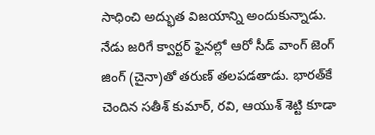సాధించి అద్భుత విజయాన్ని అందుకున్నాడు. నేడు జరిగే క్వార్టర్‌ ఫైనల్లో ఆరో సీడ్‌ వాంగ్‌ జెంగ్‌ జింగ్‌ (చైనా)తో తరుణ్‌ తలపడతాడు. భారత్‌కే చెందిన సతీశ్‌ కుమార్, రవి, ఆయుశ్‌ శెట్టి కూడా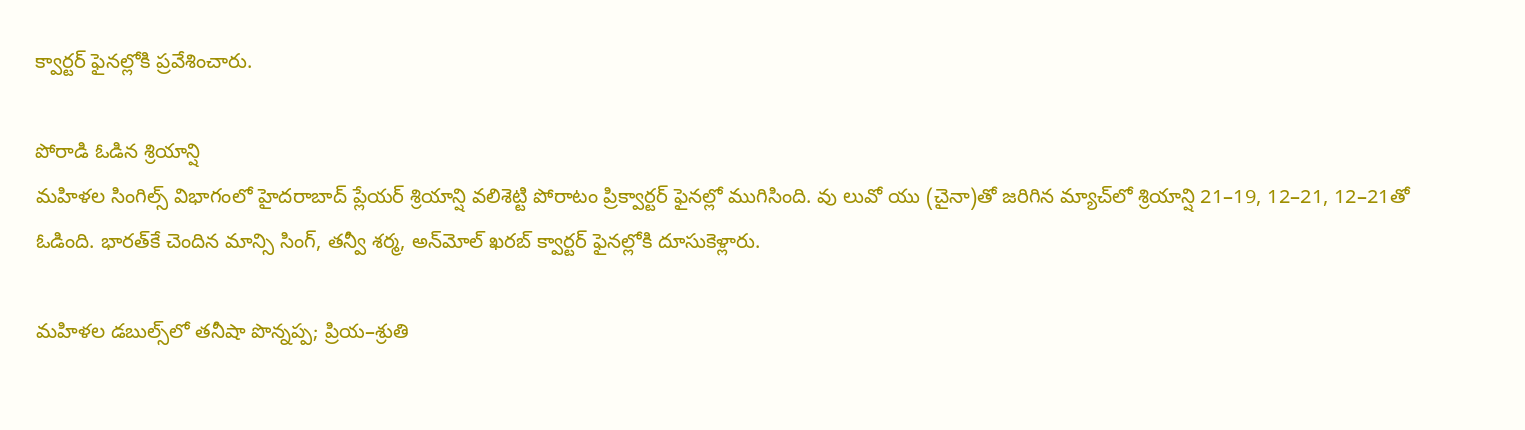క్వార్టర్‌ ఫైనల్లోకి ప్రవేశించారు.

పోరాడి ఓడిన శ్రియాన్షి
మహిళల సింగిల్స్‌ విభాగంలో హైదరాబాద్‌ ప్లేయర్‌ శ్రియాన్షి వలిశెట్టి పోరాటం ప్రిక్వార్టర్‌ ఫైనల్లో ముగిసింది. వు లువో యు (చైనా)తో జరిగిన మ్యాచ్‌లో శ్రియాన్షి 21–19, 12–21, 12–21తో ఓడింది. భారత్‌కే చెందిన మాన్సి సింగ్, తన్వీ శర్మ, అన్‌మోల్‌ ఖరబ్‌ క్వార్టర్‌ ఫైనల్లోకి దూసుకెళ్లారు.

మహిళల డబుల్స్‌లో తనీషా పొన్నప్ప; ప్రియ–శ్రుతి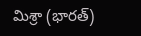మిశ్రా (భారత్‌)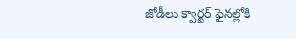జోడీలు క్వార్టర్‌ ఫైనల్లోకి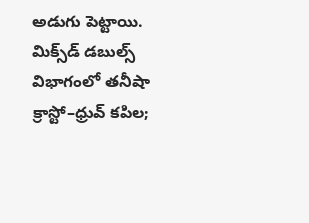అడుగు పెట్టాయి. మిక్స్‌డ్‌ డబుల్స్‌ విభాగంలో తనీషా క్రాస్టో–ధ్రువ్‌ కపిల;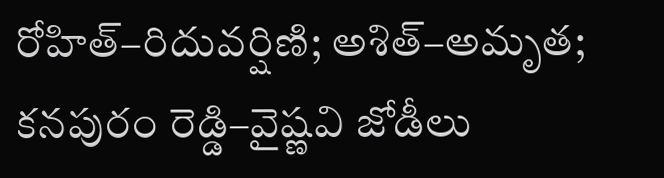రోహిత్‌–రిదువర్షిణి; అశిత్‌–అమృత; కనపురం రెడ్డి–వైష్ణవి జోడీలు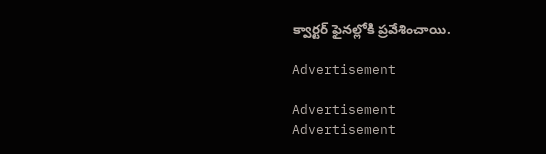క్వార్టర్‌ ఫైనల్లోకి ప్రవేశించాయి.

Advertisement

Advertisement
Advertisement